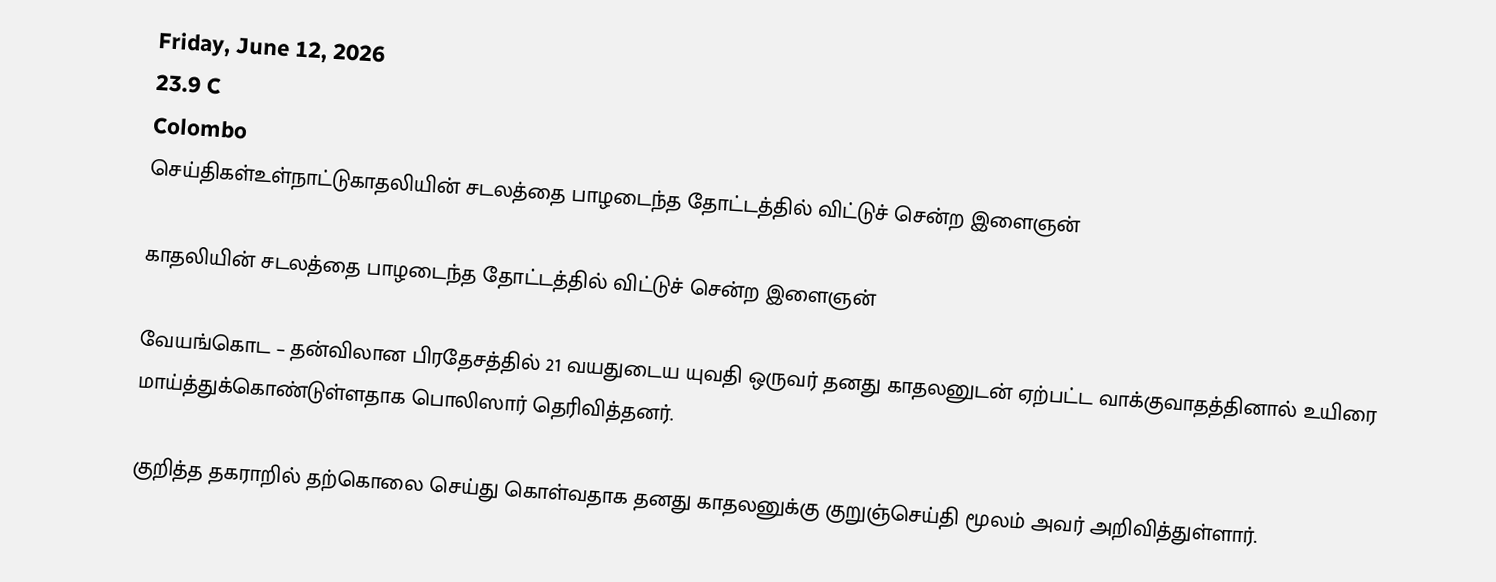Friday, June 12, 2026
23.9 C
Colombo
செய்திகள்உள்நாட்டுகாதலியின் சடலத்தை பாழடைந்த தோட்டத்தில் விட்டுச் சென்ற இளைஞன்

காதலியின் சடலத்தை பாழடைந்த தோட்டத்தில் விட்டுச் சென்ற இளைஞன்

வேயங்கொட – தன்விலான பிரதேசத்தில் 21 வயதுடைய யுவதி ஒருவர் தனது காதலனுடன் ஏற்பட்ட வாக்குவாதத்தினால் உயிரை மாய்த்துக்கொண்டுள்ளதாக பொலிஸார் தெரிவித்தனர்.

குறித்த தகராறில் தற்கொலை செய்து கொள்வதாக தனது காதலனுக்கு குறுஞ்செய்தி மூலம் அவர் அறிவித்துள்ளார்.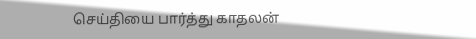செய்தியை பார்த்து காதலன்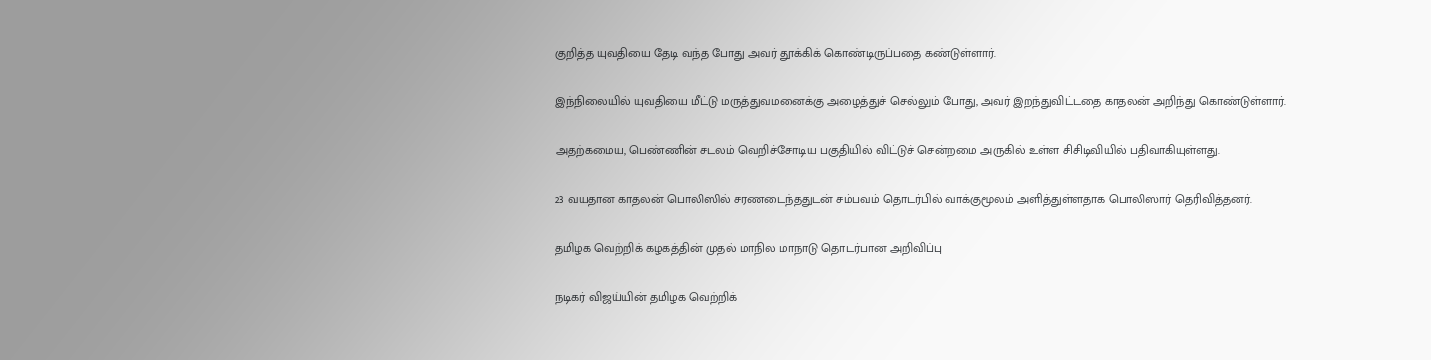குறித்த யுவதியை தேடி வந்த போது அவர் தூக்கிக் கொண்டிருப்பதை கண்டுள்ளார்.

இந்நிலையில் யுவதியை மீட்டு மருத்துவமனைக்கு அழைத்துச் செல்லும் போது, அவர் இறந்துவிட்டதை காதலன் அறிந்து கொண்டுள்ளார்.

அதற்கமைய, பெண்ணின் சடலம் வெறிச்சோடிய பகுதியில் விட்டுச் சென்றமை அருகில் உள்ள சிசிடிவியில் பதிவாகியுள்ளது.

23 வயதான காதலன் பொலிஸில் சரணடைந்ததுடன் சம்பவம் தொடர்பில் வாக்குமூலம் அளித்துள்ளதாக பொலிஸார் தெரிவித்தனர்.

தமிழக வெற்றிக் கழகத்தின் முதல் மாநில மாநாடு தொடர்பான அறிவிப்பு

நடிகர் விஜய்யின் தமிழக வெற்றிக்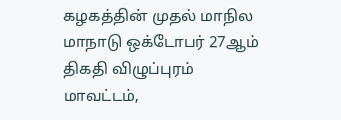கழகத்தின் முதல் மாநில மாநாடு ஒக்டோபர் 27ஆம் திகதி விழுப்புரம் மாவட்டம்,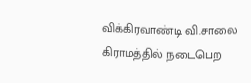விக்கிரவாண்டி வி.சாலை கிராமத்தில் நடைபெற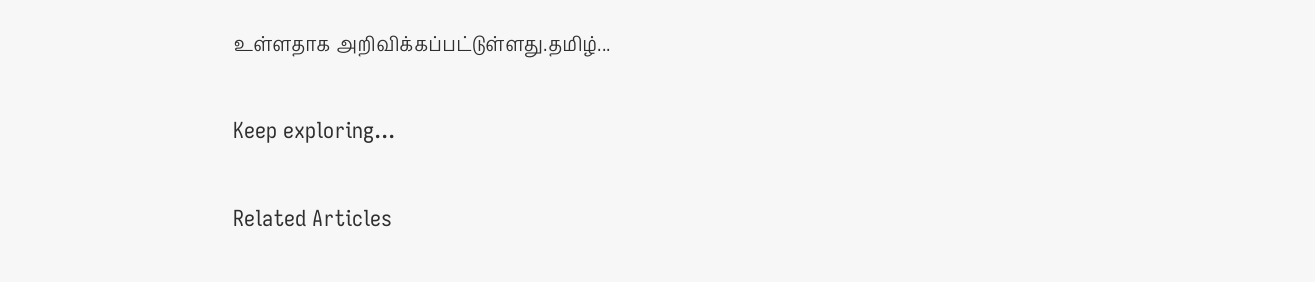உள்ளதாக அறிவிக்கப்பட்டுள்ளது.தமிழ்...

Keep exploring...

Related Articles